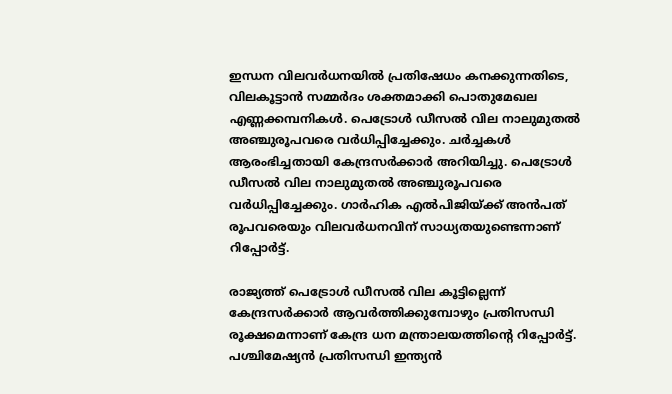ഇന്ധന വിലവർധനയിൽ പ്രതിഷേധം കനക്കുന്നതിടെ, വിലകൂട്ടാൻ സമ്മർദം ശക്തമാക്കി പൊതുമേഖല എണ്ണക്കമ്പനികൾ. പെട്രോൾ ഡീസൽ വില നാലുമുതൽ അഞ്ചുരൂപവരെ വർധിപ്പിച്ചേക്കും. ചർച്ചകൾ ആരംഭിച്ചതായി കേന്ദ്രസർക്കാർ അറിയിച്ചു. പെട്രോൾ ഡീസൽ വില നാലുമുതൽ അഞ്ചുരൂപവരെ വർധിപ്പിച്ചേക്കും. ഗാർഹിക എൽപിജിയ്ക്ക് അൻപത് രൂപവരെയും വിലവർധനവിന് സാധ്യതയുണ്ടെന്നാണ് റിപ്പോർട്ട്.

രാജ്യത്ത് പെട്രോൾ ഡീസൽ വില കൂട്ടില്ലെന്ന് കേന്ദ്രസർക്കാർ ആവർത്തിക്കുമ്പോഴും പ്രതിസന്ധി രൂക്ഷമെന്നാണ് കേന്ദ്ര ധന മന്ത്രാലയത്തിന്റെ റിപ്പോർട്ട്‌. പശ്ചിമേഷ്യൻ പ്രതിസന്ധി ഇന്ത്യൻ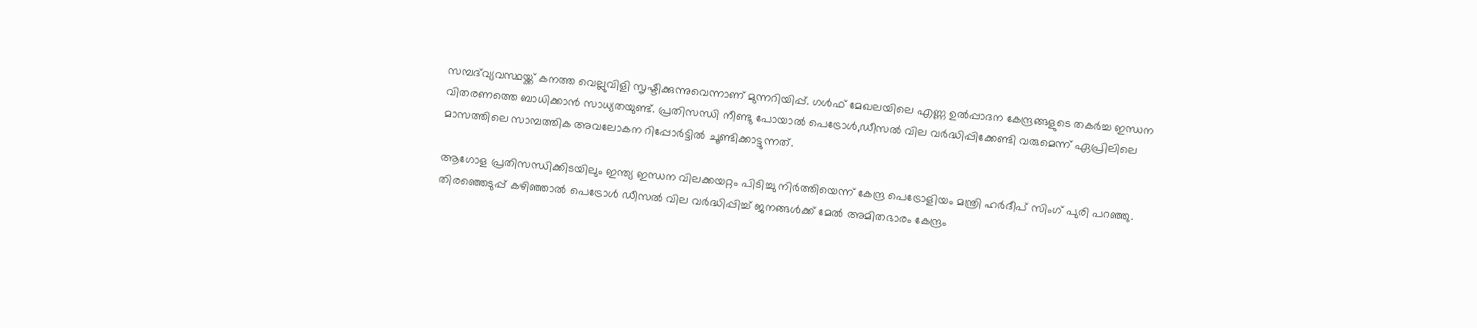സമ്പദ്‌വ്യവസ്ഥയ്ക്ക് കനത്ത വെല്ലുവിളി സൃഷ്ടിക്കുന്നുവെന്നാണ് മുന്നറിയിപ്പ്. ഗൾഫ് മേഖലയിലെ എണ്ണ ഉൽപ്പാദന കേന്ദ്രങ്ങളുടെ തകർച്ച ഇന്ധന വിതരണത്തെ ബാധിക്കാൻ സാധ്യതയുണ്ട്. പ്രതിസന്ധി നീണ്ടു പോയാൽ പെട്രോൾ,ഡീസൽ വില വർദ്ധിപ്പിക്കേണ്ടി വരുമെന്ന് ഏപ്രിലിലെ മാസത്തിലെ സാമ്പത്തിക അവലോകന റിപ്പോർട്ടിൽ ചൂണ്ടിക്കാട്ടുന്നത്.

ആഗോള പ്രതിസന്ധിക്കിടയിലും ഇന്ത്യ ഇന്ധന വിലക്കയറ്റം പിടിച്ചു നിർത്തിയെന്ന് കേന്ദ്ര പെട്രോളിയം മന്ത്രി ഹർദീപ് സിംഗ് പുരി പറഞ്ഞു. തിരഞ്ഞെടുപ്പ് കഴിഞ്ഞാൽ പെട്രോൾ ഡീസൽ വില വർദ്ധിപ്പിച്ച് ജനങ്ങൾക്ക് മേൽ അമിതഭാരം കേന്ദ്രം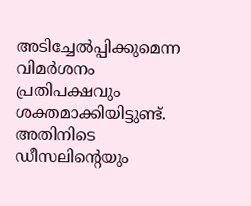അടിച്ചേൽപ്പിക്കുമെന്ന വിമർശനം പ്രതിപക്ഷവും ശക്തമാക്കിയിട്ടുണ്ട്. അതിനിടെ ഡീസലിന്റെയും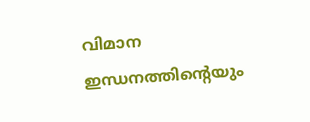വിമാന ഇന്ധനത്തിന്റെയും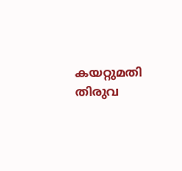കയറ്റുമതി തിരുവ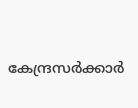കേന്ദ്രസർക്കാർ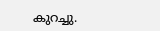കുറച്ചു.